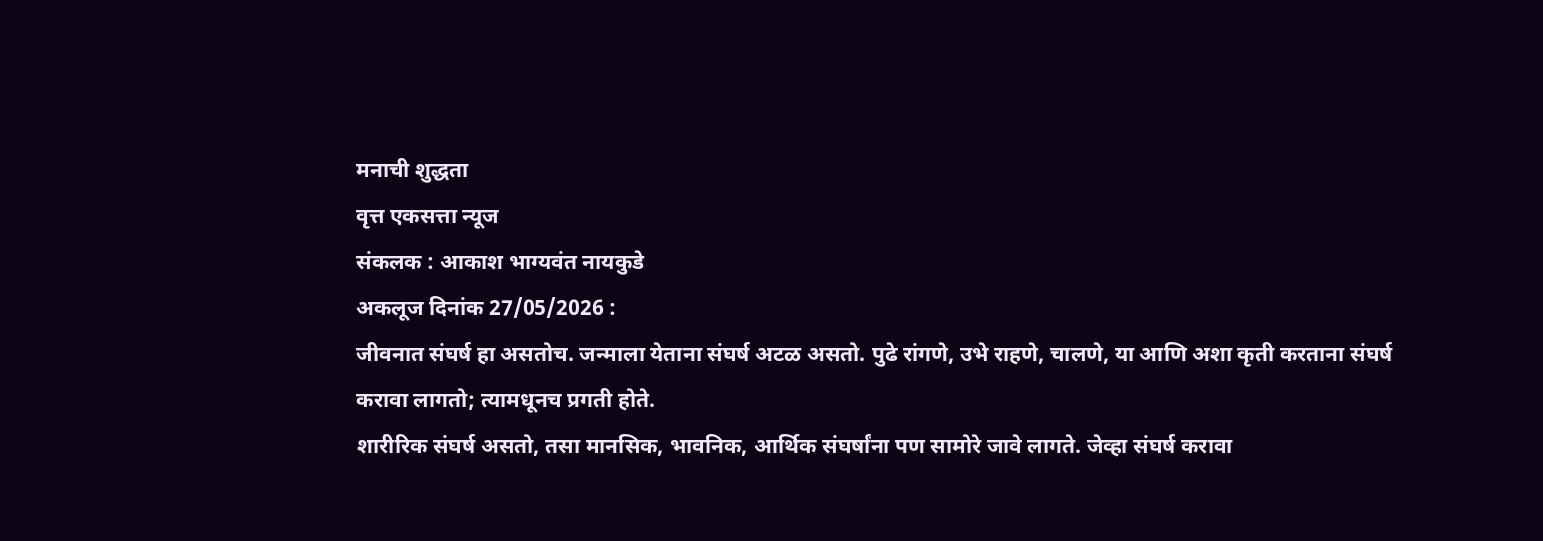मनाची शुद्धता
वृत्त एकसत्ता न्यूज
संकलक : आकाश भाग्यवंत नायकुडे
अकलूज दिनांक 27/05/2026 :
जीवनात संघर्ष हा असतोच. जन्माला येताना संघर्ष अटळ असतो. पुढे रांगणे, उभे राहणे, चालणे, या आणि अशा कृती करताना संघर्ष करावा लागतो; त्यामधूनच प्रगती होते.
शारीरिक संघर्ष असतो, तसा मानसिक, भावनिक, आर्थिक संघर्षांना पण सामोरे जावे लागते. जेव्हा संघर्ष करावा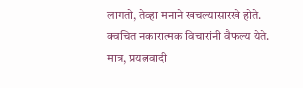लागतो, तेव्हा मनाने खचल्यासारखे होते. क्वचित नकारात्मक विचारांनी वैफल्य येते.
मात्र, प्रयत्नवादी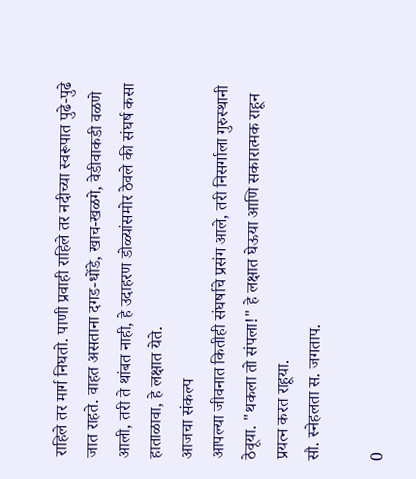राहिले तर मार्ग निघतो. पाणी प्रवाही राहिले तर नदीच्या स्वरूपात पुढे-पुढे जात राहते. वाहत असताना दगड-धोंडे, खाच-खळगे, वेडीवाकडी वळणे आली, तरी ते थांबत नाही, हे उदाहरण डोळ्यांसमोर ठेवले की संघर्ष कसा हाताळावा, हे लक्षात येते.
आजचा संकल्प
आपल्या जीवनात कितीही संघर्षाचे प्रसंग आले, तरी निसर्गाला गुरुस्थानी ठेवूया. "थकला तो संपला!" हे लक्षात घेऊया आणि सकारात्मक राहून प्रयत्न करत राहूया.
सौ. स्नेहलता स. जगताप.

0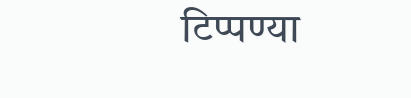टिप्पण्या